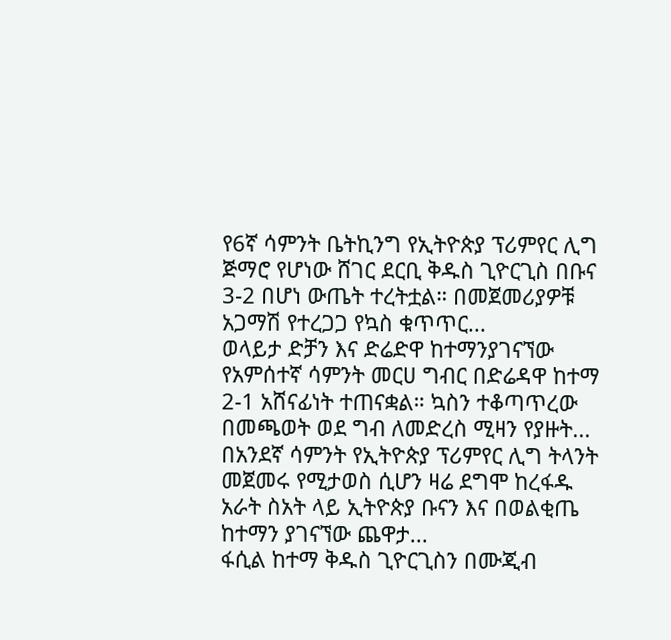የ6ኛ ሳምንት ቤትኪንግ የኢትዮጵያ ፕሪምየር ሊግ ጅማሮ የሆነው ሸገር ደርቢ ቅዱስ ጊዮርጊስ በቡና 3-2 በሆነ ውጤት ተረትቷል። በመጀመሪያዎቹ አጋማሽ የተረጋጋ የኳስ ቁጥጥር...
ወላይታ ድቻን እና ድሬድዋ ከተማንያገናኘው የአምሰተኛ ሳምንት መርሀ ግብር በድሬዳዋ ከተማ 2-1 አሸናፊነት ተጠናቋል። ኳስን ተቆጣጥረው በመጫወት ወደ ግብ ለመድረስ ሚዛን የያዙት...
በአንደኛ ሳምንት የኢትዮጵያ ፕሪምየር ሊግ ትላንት መጀመሩ የሚታወስ ሲሆን ዛሬ ደግሞ ከረፋዱ አራት ስአት ላይ ኢትዮጵያ ቡናን እና በወልቂጤ ከተማን ያገናኘው ጨዋታ...
ፋሲል ከተማ ቅዱስ ጊዮርጊስን በሙጂብ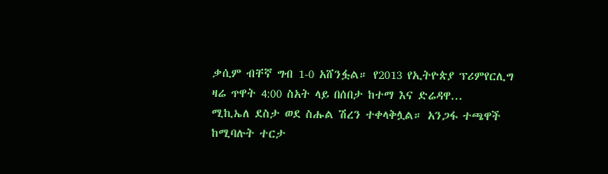ቃሲም ብቸኛ ግብ 1-0 አሸንፏል። የ2013 የኢትዮጵያ ፕሪምየርሊግ ዛሬ ጥዋት 4:00 ስአት ላይ በሰበታ ከተማ እና ድሬዳዋ...
ሚኪኤለ ደስታ ወደ ስሑል ሽረን ተቀላቅሏል። አንጋፋ ተጫዋች ከሚባሉት ተርታ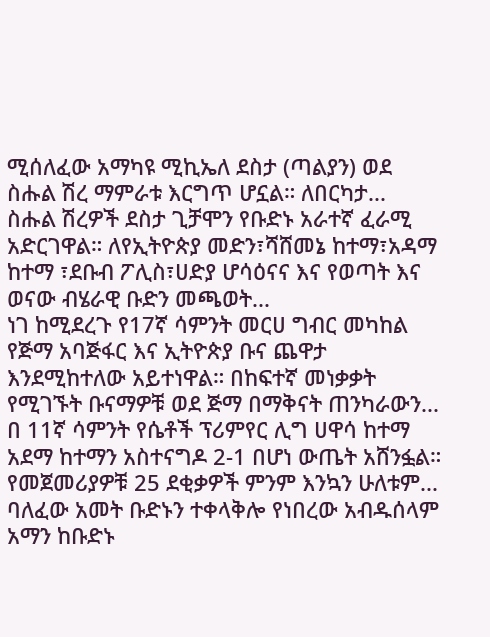ሚሰለፈው አማካዩ ሚኪኤለ ደስታ (ጣልያን) ወደ ስሑል ሽረ ማምራቱ እርግጥ ሆኗል። ለበርካታ...
ስሑል ሽረዎች ደስታ ጊቻሞን የቡድኑ አራተኛ ፈራሚ አድርገዋል። ለየኢትዮጵያ መድን፣ሻሸመኔ ከተማ፣አዳማ ከተማ ፣ደቡብ ፖሊስ፣ሀድያ ሆሳዕናና እና የወጣት እና ወናው ብሄራዊ ቡድን መጫወት...
ነገ ከሚደረጉ የ17ኛ ሳምንት መርሀ ግብር መካከል የጅማ አባጅፋር እና ኢትዮጵያ ቡና ጨዋታ እንደሚከተለው አይተነዋል። በከፍተኛ መነቃቃት የሚገኙት ቡናማዎቹ ወደ ጅማ በማቅናት ጠንካራውን...
በ 11ኛ ሳምንት የሴቶች ፕሪምየር ሊግ ሀዋሳ ከተማ አደማ ከተማን አስተናግዶ 2-1 በሆነ ውጤት አሸንፏል። የመጀመሪያዎቹ 25 ደቂቃዎች ምንም እንኳን ሁለቱም...
ባለፈው አመት ቡድኑን ተቀላቅሎ የነበረው አብዱሰላም አማን ከቡድኑ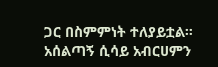ጋር በስምምነት ተለያይቷል። አሰልጣኝ ሲሳይ አብርሀምን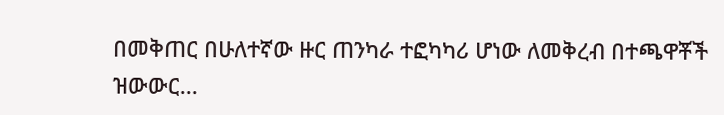በመቅጠር በሁለተኛው ዙር ጠንካራ ተፎካካሪ ሆነው ለመቅረብ በተጫዋቾች ዝውውር...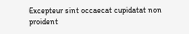Excepteur sint occaecat cupidatat non proident